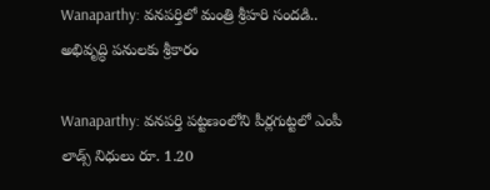Wanaparthy: వనపర్తిలో మంత్రి శ్రీహరి సందడి.. అభివృద్ధి పనులకు శ్రీకారం

Wanaparthy: వనపర్తి పట్టణంలోని పీర్లగుట్టలో ఎంపీ లాడ్స్ నిధులు రూ. 1.20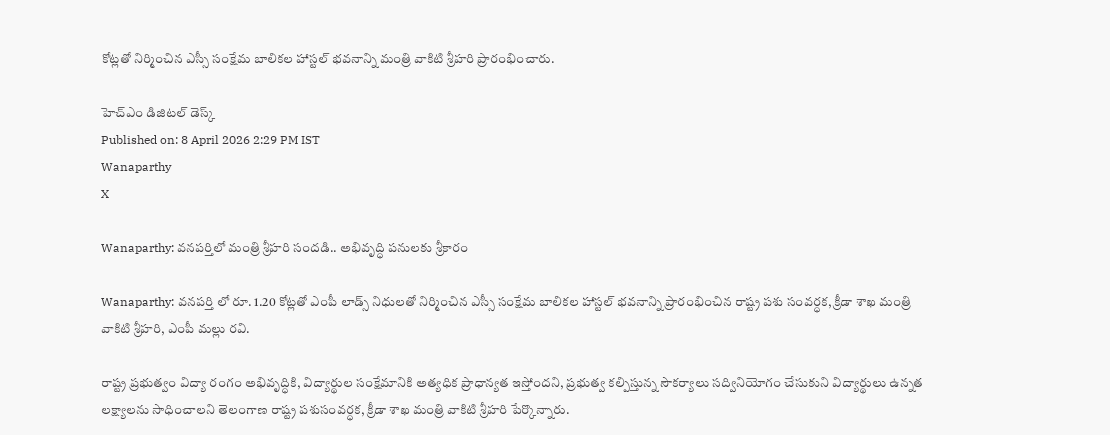కోట్లతో నిర్మించిన ఎస్సీ సంక్షేమ బాలికల హాస్టల్ భవనాన్ని మంత్రి వాకిటి శ్రీహరి ప్రారంభించారు.

హెచ్ఎం డిజిటల్ డెస్క్
Published on: 8 April 2026 2:29 PM IST
Wanaparthy
X

Wanaparthy: వనపర్తిలో మంత్రి శ్రీహరి సందడి.. అభివృద్ధి పనులకు శ్రీకారం

Wanaparthy: వనపర్తి లో రూ. 1.20 కోట్లతో ఎంపీ లాడ్స్ నిధులతో నిర్మించిన ఎస్సీ సంక్షేమ బాలికల హాస్టల్ భవనాన్ని ప్రారంభించిన రాష్ట్ర పశు సంవర్ధక, క్రీడా శాఖ మంత్రి వాకిటి శ్రీహరి, ఎంపీ మల్లు రవి.

రాష్ట్ర ప్రభుత్వం విద్యా రంగం అభివృద్ధికి, విద్యార్థుల సంక్షేమానికి అత్యధిక ప్రాధాన్యత ఇస్తోందని, ప్రభుత్వ కల్పిస్తున్న సౌకర్యాలు సద్వినియోగం చేసుకుని విద్యార్థులు ఉన్నత లక్ష్యాలను సాధించాలని తెలంగాణ రాష్ట్ర పశుసంవర్ధక, క్రీడా శాఖ మంత్రి వాకిటి శ్రీహరి పేర్కొన్నారు.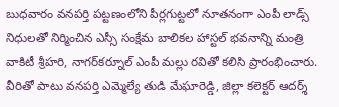బుధవారం వనపర్తి పట్టణంలోని పీర్లగుట్టలో నూతనంగా ఎంపీ లాడ్స్ నిధులతో నిర్మించిన ఎస్సీ సంక్షేమ బాలికల హాస్టల్ భవనాన్ని మంత్రి వాకిటీ శ్రీహరి, నాగర్‌కర్నూల్ ఎంపీ మల్లు రవితో కలిసి ప్రారంభించారు. వీరితో పాటు వనపర్తి ఎమ్మెల్యే తుడి మేఘారెడ్డి, జిల్లా కలెక్టర్ ఆదర్శ్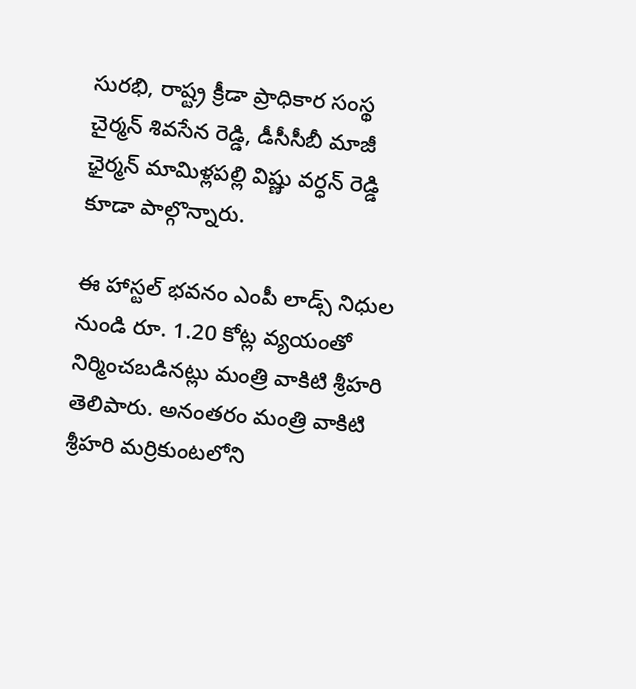సురభి, రాష్ట్ర క్రీడా ప్రాధికార సంస్థ చైర్మన్ శివసేన రెడ్డి, డీసీసీబీ మాజీ ఛైర్మన్ మామిళ్లపల్లి విష్ణు వర్ధన్ రెడ్డి కూడా పాల్గొన్నారు.

ఈ హాస్టల్ భవనం ఎంపీ లాడ్స్ నిధుల నుండి రూ. 1.20 కోట్ల వ్యయంతో నిర్మించబడినట్లు మంత్రి వాకిటి శ్రీహరి తెలిపారు. అనంతరం మంత్రి వాకిటి శ్రీహరి మర్రికుంటలోని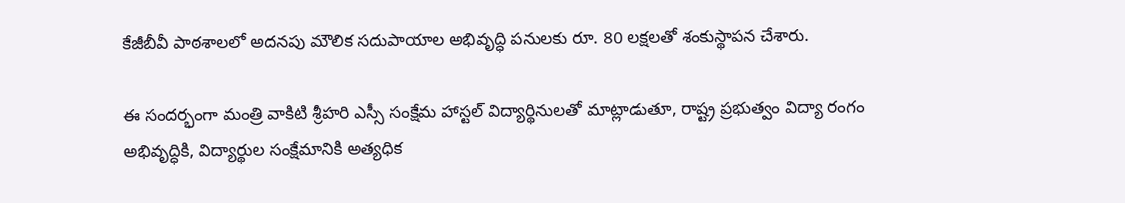కేజీబీవీ పాఠశాలలో అదనపు మౌలిక సదుపాయాల అభివృద్ధి పనులకు రూ. 80 లక్షలతో శంకుస్థాపన చేశారు.

ఈ సందర్భంగా మంత్రి వాకిటి శ్రీహరి ఎస్సీ సంక్షేమ హాస్టల్ విద్యార్థినులతో మాట్లాడుతూ, రాష్ట్ర ప్రభుత్వం విద్యా రంగం అభివృద్ధికి, విద్యార్థుల సంక్షేమానికి అత్యధిక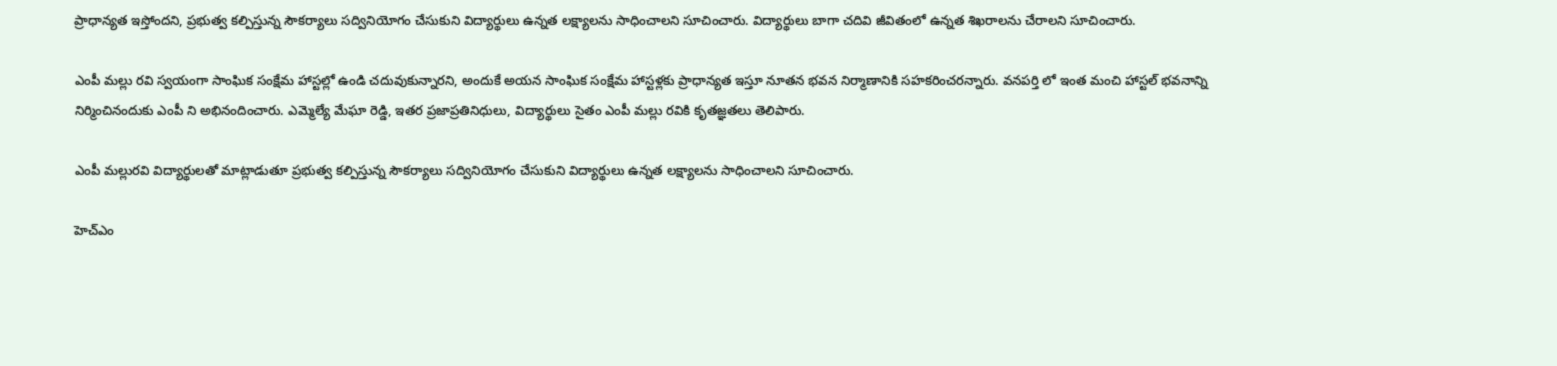ప్రాధాన్యత ఇస్తోందని, ప్రభుత్వ కల్పిస్తున్న సౌకర్యాలు సద్వినియోగం చేసుకుని విద్యార్థులు ఉన్నత లక్ష్యాలను సాధించాలని సూచించారు. విద్యార్థులు బాగా చదివి జీవితంలో ఉన్నత శిఖరాలను చేరాలని సూచించారు.

ఎంపీ మల్లు రవి స్వయంగా సాంఘిక సంక్షేమ హాస్టల్లో ఉండి చదువుకున్నారని, అందుకే అయన సాంఘిక సంక్షేమ హాస్టళ్లకు ప్రాధాన్యత ఇస్తూ నూతన భవన నిర్మాణానికి సహకరించరన్నారు. వనపర్తి లో ఇంత మంచి హాస్టల్ భవనాన్ని నిర్మించినందుకు ఎంపీ ని అభినందించారు. ఎమ్మెల్యే మేఘా రెడ్డి, ఇతర ప్రజాప్రతినిధులు, విద్యార్థులు సైతం ఎంపీ మల్లు రవికి కృతజ్ఞతలు తెలిపారు.

ఎంపీ మల్లురవి విద్యార్థులతో మాట్లాడుతూ ప్రభుత్వ కల్పిస్తున్న సౌకర్యాలు సద్వినియోగం చేసుకుని విద్యార్థులు ఉన్నత లక్ష్యాలను సాధించాలని సూచించారు.

హెచ్ఎం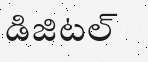డిజిటల్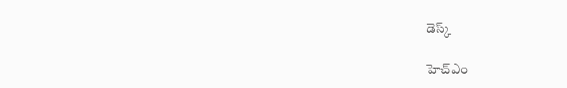డెస్క్

హెచ్ఎం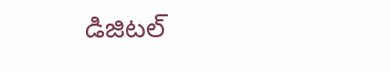డిజిటల్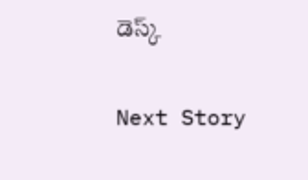డెస్క్

Next Story